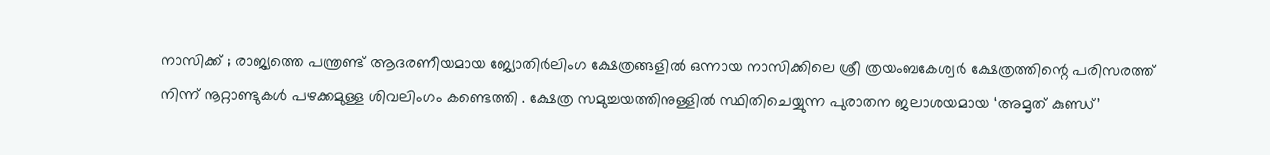നാസിക്ക് ; രാജ്യത്തെ പന്ത്രണ്ട് ആദരണീയമായ ജ്യോതിർലിംഗ ക്ഷേത്രങ്ങളിൽ ഒന്നായ നാസിക്കിലെ ശ്രീ ത്രയംബകേശ്വർ ക്ഷേത്രത്തിന്റെ പരിസരത്ത് നിന്ന് നൂറ്റാണ്ടുകൾ പഴക്കമുള്ള ശിവലിംഗം കണ്ടെത്തി . ക്ഷേത്ര സമുച്ചയത്തിനുള്ളിൽ സ്ഥിതിചെയ്യുന്ന പുരാതന ജലാശയമായ ‘അമൃത് കുണ്ഡ്’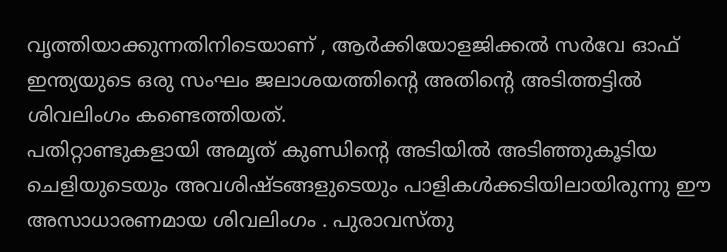വൃത്തിയാക്കുന്നതിനിടെയാണ് , ആർക്കിയോളജിക്കൽ സർവേ ഓഫ് ഇന്ത്യയുടെ ഒരു സംഘം ജലാശയത്തിന്റെ അതിന്റെ അടിത്തട്ടിൽ ശിവലിംഗം കണ്ടെത്തിയത്.
പതിറ്റാണ്ടുകളായി അമൃത് കുണ്ഡിന്റെ അടിയിൽ അടിഞ്ഞുകൂടിയ ചെളിയുടെയും അവശിഷ്ടങ്ങളുടെയും പാളികൾക്കടിയിലായിരുന്നു ഈ അസാധാരണമായ ശിവലിംഗം . പുരാവസ്തു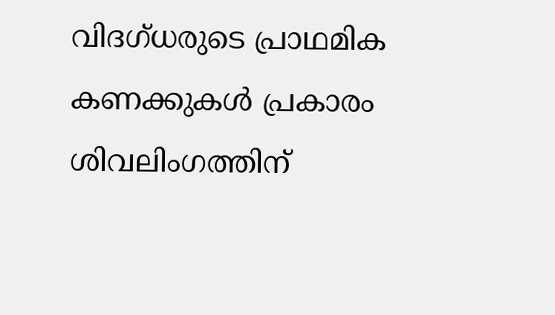വിദഗ്ധരുടെ പ്രാഥമിക കണക്കുകൾ പ്രകാരം ശിവലിംഗത്തിന്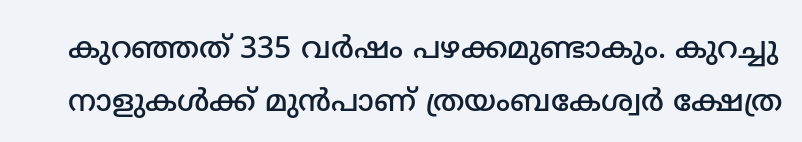കുറഞ്ഞത് 335 വർഷം പഴക്കമുണ്ടാകും. കുറച്ചു നാളുകൾക്ക് മുൻപാണ് ത്രയംബകേശ്വർ ക്ഷേത്ര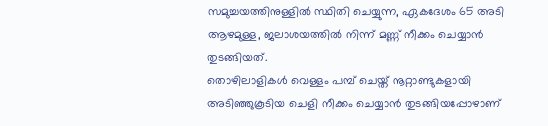സമുച്ചയത്തിനുള്ളിൽ സ്ഥിതി ചെയ്യുന്ന, ഏകദേശം 65 അടി ആഴമുള്ള, ജലാശയത്തിൽ നിന്ന് മണ്ണ് നീക്കം ചെയ്യാൻ തുടങ്ങിയത്.
തൊഴിലാളികൾ വെള്ളം പമ്പ് ചെയ്ത് നൂറ്റാണ്ടുകളായി അടിഞ്ഞുകൂടിയ ചെളി നീക്കം ചെയ്യാൻ തുടങ്ങിയപ്പോഴാണ്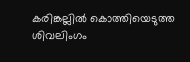കരിങ്കല്ലിൽ കൊത്തിയെടുത്ത ശിവലിംഗം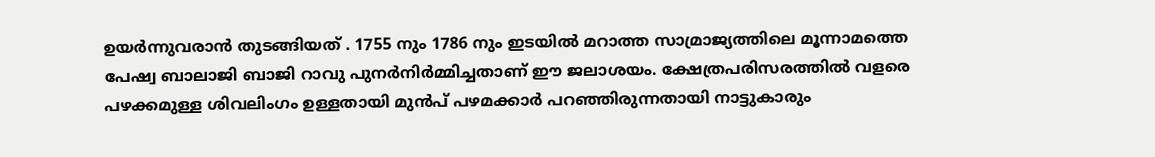ഉയർന്നുവരാൻ തുടങ്ങിയത് . 1755 നും 1786 നും ഇടയിൽ മറാത്ത സാമ്രാജ്യത്തിലെ മൂന്നാമത്തെ പേഷ്വ ബാലാജി ബാജി റാവു പുനർനിർമ്മിച്ചതാണ് ഈ ജലാശയം. ക്ഷേത്രപരിസരത്തിൽ വളരെ പഴക്കമുള്ള ശിവലിംഗം ഉള്ളതായി മുൻപ് പഴമക്കാർ പറഞ്ഞിരുന്നതായി നാട്ടുകാരും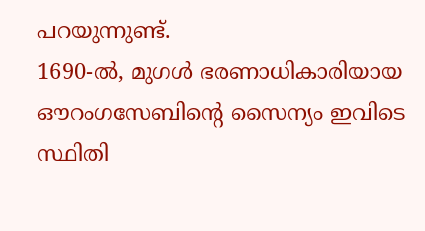പറയുന്നുണ്ട്.
1690-ൽ, മുഗൾ ഭരണാധികാരിയായ ഔറംഗസേബിന്റെ സൈന്യം ഇവിടെ സ്ഥിതി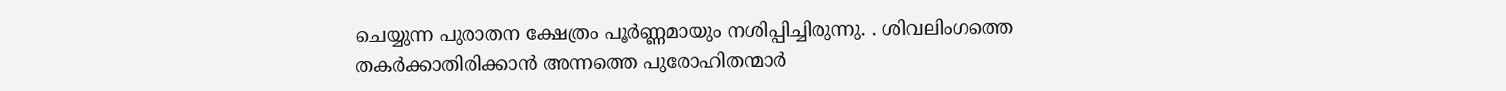ചെയ്യുന്ന പുരാതന ക്ഷേത്രം പൂർണ്ണമായും നശിപ്പിച്ചിരുന്നു. . ശിവലിംഗത്തെ തകർക്കാതിരിക്കാൻ അന്നത്തെ പുരോഹിതന്മാർ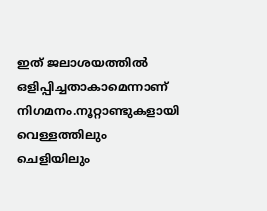ഇത് ജലാശയത്തിൽ ഒളിപ്പിച്ചതാകാമെന്നാണ് നിഗമനം.നൂറ്റാണ്ടുകളായി വെള്ളത്തിലും ചെളിയിലും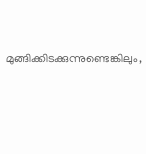മുങ്ങിക്കിടക്കുന്നുണ്ടെങ്കിലും,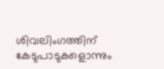ശിവലിംഗത്തിന് കേടുപാടുകളൊന്നും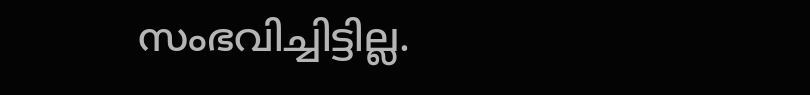സംഭവിച്ചിട്ടില്ല.